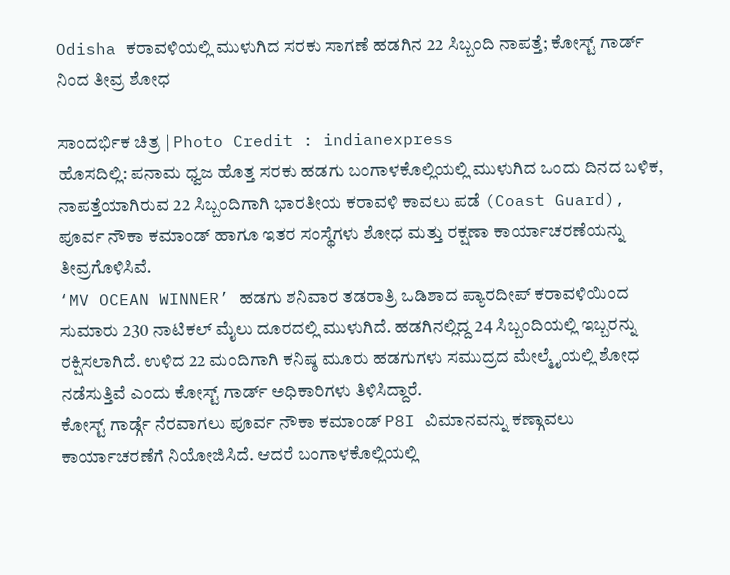Odisha ಕರಾವಳಿಯಲ್ಲಿ ಮುಳುಗಿದ ಸರಕು ಸಾಗಣೆ ಹಡಗಿನ 22 ಸಿಬ್ಬಂದಿ ನಾಪತ್ತೆ; ಕೋಸ್ಟ್ ಗಾರ್ಡ್ ನಿಂದ ತೀವ್ರ ಶೋಧ

ಸಾಂದರ್ಭಿಕ ಚಿತ್ರ | Photo Credit : indianexpress
ಹೊಸದಿಲ್ಲಿ: ಪನಾಮ ಧ್ವಜ ಹೊತ್ತ ಸರಕು ಹಡಗು ಬಂಗಾಳಕೊಲ್ಲಿಯಲ್ಲಿ ಮುಳುಗಿದ ಒಂದು ದಿನದ ಬಳಿಕ, ನಾಪತ್ತೆಯಾಗಿರುವ 22 ಸಿಬ್ಬಂದಿಗಾಗಿ ಭಾರತೀಯ ಕರಾವಳಿ ಕಾವಲು ಪಡೆ (Coast Guard), ಪೂರ್ವ ನೌಕಾ ಕಮಾಂಡ್ ಹಾಗೂ ಇತರ ಸಂಸ್ಥೆಗಳು ಶೋಧ ಮತ್ತು ರಕ್ಷಣಾ ಕಾರ್ಯಾಚರಣೆಯನ್ನು ತೀವ್ರಗೊಳಿಸಿವೆ.
‘MV OCEAN WINNER’ ಹಡಗು ಶನಿವಾರ ತಡರಾತ್ರಿ ಒಡಿಶಾದ ಪ್ಯಾರದೀಪ್ ಕರಾವಳಿಯಿಂದ ಸುಮಾರು 230 ನಾಟಿಕಲ್ ಮೈಲು ದೂರದಲ್ಲಿ ಮುಳುಗಿದೆ. ಹಡಗಿನಲ್ಲಿದ್ದ 24 ಸಿಬ್ಬಂದಿಯಲ್ಲಿ ಇಬ್ಬರನ್ನು ರಕ್ಷಿಸಲಾಗಿದೆ. ಉಳಿದ 22 ಮಂದಿಗಾಗಿ ಕನಿಷ್ಠ ಮೂರು ಹಡಗುಗಳು ಸಮುದ್ರದ ಮೇಲ್ಮೈಯಲ್ಲಿ ಶೋಧ ನಡೆಸುತ್ತಿವೆ ಎಂದು ಕೋಸ್ಟ್ ಗಾರ್ಡ್ ಅಧಿಕಾರಿಗಳು ತಿಳಿಸಿದ್ದಾರೆ.
ಕೋಸ್ಟ್ ಗಾರ್ಡ್ಗೆ ನೆರವಾಗಲು ಪೂರ್ವ ನೌಕಾ ಕಮಾಂಡ್ P8I ವಿಮಾನವನ್ನು ಕಣ್ಗಾವಲು ಕಾರ್ಯಾಚರಣೆಗೆ ನಿಯೋಜಿಸಿದೆ. ಆದರೆ ಬಂಗಾಳಕೊಲ್ಲಿಯಲ್ಲಿ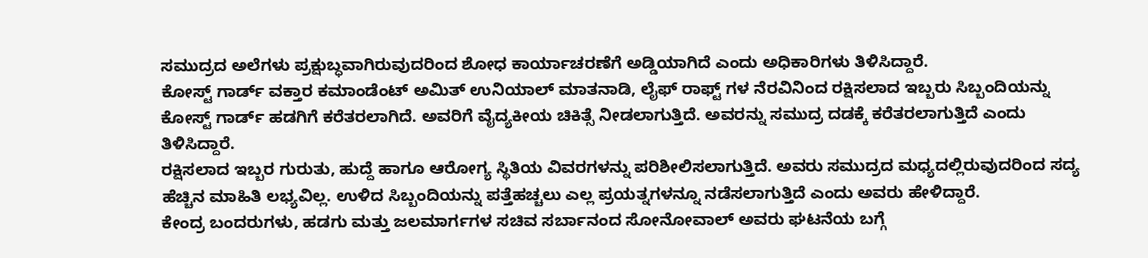ಸಮುದ್ರದ ಅಲೆಗಳು ಪ್ರಕ್ಷುಬ್ಧವಾಗಿರುವುದರಿಂದ ಶೋಧ ಕಾರ್ಯಾಚರಣೆಗೆ ಅಡ್ಡಿಯಾಗಿದೆ ಎಂದು ಅಧಿಕಾರಿಗಳು ತಿಳಿಸಿದ್ದಾರೆ.
ಕೋಸ್ಟ್ ಗಾರ್ಡ್ ವಕ್ತಾರ ಕಮಾಂಡೆಂಟ್ ಅಮಿತ್ ಉನಿಯಾಲ್ ಮಾತನಾಡಿ, ಲೈಫ್ ರಾಫ್ಟ್ ಗಳ ನೆರವಿನಿಂದ ರಕ್ಷಿಸಲಾದ ಇಬ್ಬರು ಸಿಬ್ಬಂದಿಯನ್ನು ಕೋಸ್ಟ್ ಗಾರ್ಡ್ ಹಡಗಿಗೆ ಕರೆತರಲಾಗಿದೆ. ಅವರಿಗೆ ವೈದ್ಯಕೀಯ ಚಿಕಿತ್ಸೆ ನೀಡಲಾಗುತ್ತಿದೆ. ಅವರನ್ನು ಸಮುದ್ರ ದಡಕ್ಕೆ ಕರೆತರಲಾಗುತ್ತಿದೆ ಎಂದು ತಿಳಿಸಿದ್ದಾರೆ.
ರಕ್ಷಿಸಲಾದ ಇಬ್ಬರ ಗುರುತು, ಹುದ್ದೆ ಹಾಗೂ ಆರೋಗ್ಯ ಸ್ಥಿತಿಯ ವಿವರಗಳನ್ನು ಪರಿಶೀಲಿಸಲಾಗುತ್ತಿದೆ. ಅವರು ಸಮುದ್ರದ ಮಧ್ಯದಲ್ಲಿರುವುದರಿಂದ ಸದ್ಯ ಹೆಚ್ಚಿನ ಮಾಹಿತಿ ಲಭ್ಯವಿಲ್ಲ. ಉಳಿದ ಸಿಬ್ಬಂದಿಯನ್ನು ಪತ್ತೆಹಚ್ಚಲು ಎಲ್ಲ ಪ್ರಯತ್ನಗಳನ್ನೂ ನಡೆಸಲಾಗುತ್ತಿದೆ ಎಂದು ಅವರು ಹೇಳಿದ್ದಾರೆ.
ಕೇಂದ್ರ ಬಂದರುಗಳು, ಹಡಗು ಮತ್ತು ಜಲಮಾರ್ಗಗಳ ಸಚಿವ ಸರ್ಬಾನಂದ ಸೋನೋವಾಲ್ ಅವರು ಘಟನೆಯ ಬಗ್ಗೆ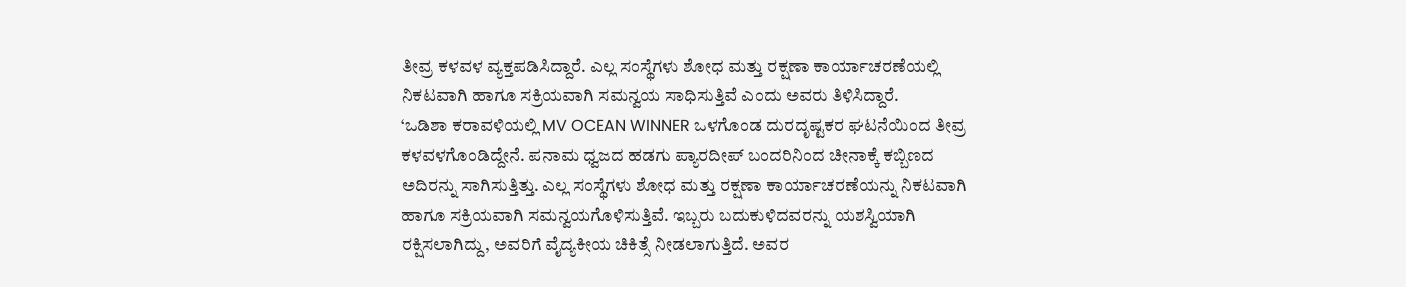ತೀವ್ರ ಕಳವಳ ವ್ಯಕ್ತಪಡಿಸಿದ್ದಾರೆ. ಎಲ್ಲ ಸಂಸ್ಥೆಗಳು ಶೋಧ ಮತ್ತು ರಕ್ಷಣಾ ಕಾರ್ಯಾಚರಣೆಯಲ್ಲಿ ನಿಕಟವಾಗಿ ಹಾಗೂ ಸಕ್ರಿಯವಾಗಿ ಸಮನ್ವಯ ಸಾಧಿಸುತ್ತಿವೆ ಎಂದು ಅವರು ತಿಳಿಸಿದ್ದಾರೆ.
‘ಒಡಿಶಾ ಕರಾವಳಿಯಲ್ಲಿ MV OCEAN WINNER ಒಳಗೊಂಡ ದುರದೃಷ್ಟಕರ ಘಟನೆಯಿಂದ ತೀವ್ರ ಕಳವಳಗೊಂಡಿದ್ದೇನೆ. ಪನಾಮ ಧ್ವಜದ ಹಡಗು ಪ್ಯಾರದೀಪ್ ಬಂದರಿನಿಂದ ಚೀನಾಕ್ಕೆ ಕಬ್ಬಿಣದ ಅದಿರನ್ನು ಸಾಗಿಸುತ್ತಿತ್ತು. ಎಲ್ಲ ಸಂಸ್ಥೆಗಳು ಶೋಧ ಮತ್ತು ರಕ್ಷಣಾ ಕಾರ್ಯಾಚರಣೆಯನ್ನು ನಿಕಟವಾಗಿ ಹಾಗೂ ಸಕ್ರಿಯವಾಗಿ ಸಮನ್ವಯಗೊಳಿಸುತ್ತಿವೆ. ಇಬ್ಬರು ಬದುಕುಳಿದವರನ್ನು ಯಶಸ್ವಿಯಾಗಿ ರಕ್ಷಿಸಲಾಗಿದ್ದು, ಅವರಿಗೆ ವೈದ್ಯಕೀಯ ಚಿಕಿತ್ಸೆ ನೀಡಲಾಗುತ್ತಿದೆ. ಅವರ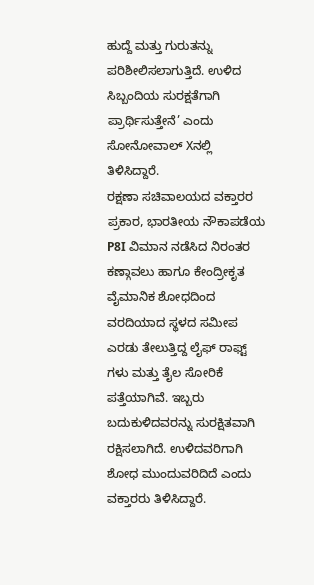ಹುದ್ದೆ ಮತ್ತು ಗುರುತನ್ನು ಪರಿಶೀಲಿಸಲಾಗುತ್ತಿದೆ. ಉಳಿದ ಸಿಬ್ಬಂದಿಯ ಸುರಕ್ಷತೆಗಾಗಿ ಪ್ರಾರ್ಥಿಸುತ್ತೇನೆ’ ಎಂದು ಸೋನೋವಾಲ್ Xನಲ್ಲಿ ತಿಳಿಸಿದ್ದಾರೆ.
ರಕ್ಷಣಾ ಸಚಿವಾಲಯದ ವಕ್ತಾರರ ಪ್ರಕಾರ, ಭಾರತೀಯ ನೌಕಾಪಡೆಯ P8I ವಿಮಾನ ನಡೆಸಿದ ನಿರಂತರ ಕಣ್ಗಾವಲು ಹಾಗೂ ಕೇಂದ್ರೀಕೃತ ವೈಮಾನಿಕ ಶೋಧದಿಂದ ವರದಿಯಾದ ಸ್ಥಳದ ಸಮೀಪ ಎರಡು ತೇಲುತ್ತಿದ್ದ ಲೈಫ್ ರಾಫ್ಟ್ ಗಳು ಮತ್ತು ತೈಲ ಸೋರಿಕೆ ಪತ್ತೆಯಾಗಿವೆ. ಇಬ್ಬರು ಬದುಕುಳಿದವರನ್ನು ಸುರಕ್ಷಿತವಾಗಿ ರಕ್ಷಿಸಲಾಗಿದೆ. ಉಳಿದವರಿಗಾಗಿ ಶೋಧ ಮುಂದುವರಿದಿದೆ ಎಂದು ವಕ್ತಾರರು ತಿಳಿಸಿದ್ದಾರೆ.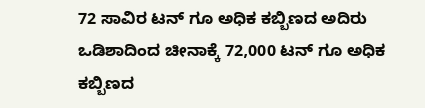72 ಸಾವಿರ ಟನ್ ಗೂ ಅಧಿಕ ಕಬ್ಬಿಣದ ಅದಿರು
ಒಡಿಶಾದಿಂದ ಚೀನಾಕ್ಕೆ 72,000 ಟನ್ ಗೂ ಅಧಿಕ ಕಬ್ಬಿಣದ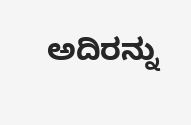ಅದಿರನ್ನು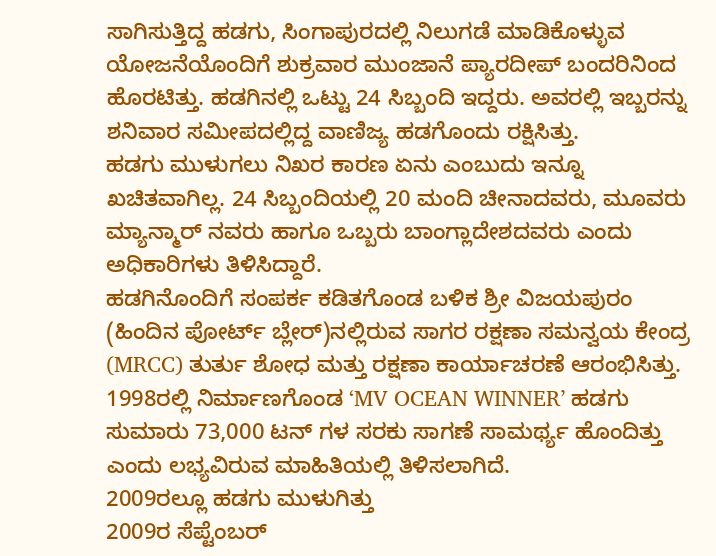ಸಾಗಿಸುತ್ತಿದ್ದ ಹಡಗು, ಸಿಂಗಾಪುರದಲ್ಲಿ ನಿಲುಗಡೆ ಮಾಡಿಕೊಳ್ಳುವ ಯೋಜನೆಯೊಂದಿಗೆ ಶುಕ್ರವಾರ ಮುಂಜಾನೆ ಪ್ಯಾರದೀಪ್ ಬಂದರಿನಿಂದ ಹೊರಟಿತ್ತು. ಹಡಗಿನಲ್ಲಿ ಒಟ್ಟು 24 ಸಿಬ್ಬಂದಿ ಇದ್ದರು. ಅವರಲ್ಲಿ ಇಬ್ಬರನ್ನು ಶನಿವಾರ ಸಮೀಪದಲ್ಲಿದ್ದ ವಾಣಿಜ್ಯ ಹಡಗೊಂದು ರಕ್ಷಿಸಿತ್ತು.
ಹಡಗು ಮುಳುಗಲು ನಿಖರ ಕಾರಣ ಏನು ಎಂಬುದು ಇನ್ನೂ ಖಚಿತವಾಗಿಲ್ಲ. 24 ಸಿಬ್ಬಂದಿಯಲ್ಲಿ 20 ಮಂದಿ ಚೀನಾದವರು, ಮೂವರು ಮ್ಯಾನ್ಮಾರ್ ನವರು ಹಾಗೂ ಒಬ್ಬರು ಬಾಂಗ್ಲಾದೇಶದವರು ಎಂದು ಅಧಿಕಾರಿಗಳು ತಿಳಿಸಿದ್ದಾರೆ.
ಹಡಗಿನೊಂದಿಗೆ ಸಂಪರ್ಕ ಕಡಿತಗೊಂಡ ಬಳಿಕ ಶ್ರೀ ವಿಜಯಪುರಂ (ಹಿಂದಿನ ಪೋರ್ಟ್ ಬ್ಲೇರ್)ನಲ್ಲಿರುವ ಸಾಗರ ರಕ್ಷಣಾ ಸಮನ್ವಯ ಕೇಂದ್ರ (MRCC) ತುರ್ತು ಶೋಧ ಮತ್ತು ರಕ್ಷಣಾ ಕಾರ್ಯಾಚರಣೆ ಆರಂಭಿಸಿತ್ತು.
1998ರಲ್ಲಿ ನಿರ್ಮಾಣಗೊಂಡ ‘MV OCEAN WINNER’ ಹಡಗು ಸುಮಾರು 73,000 ಟನ್ ಗಳ ಸರಕು ಸಾಗಣೆ ಸಾಮರ್ಥ್ಯ ಹೊಂದಿತ್ತು ಎಂದು ಲಭ್ಯವಿರುವ ಮಾಹಿತಿಯಲ್ಲಿ ತಿಳಿಸಲಾಗಿದೆ.
2009ರಲ್ಲೂ ಹಡಗು ಮುಳುಗಿತ್ತು
2009ರ ಸೆಪ್ಟೆಂಬರ್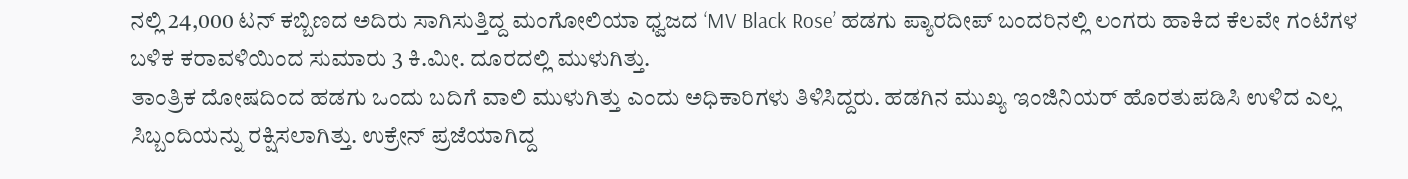ನಲ್ಲಿ 24,000 ಟನ್ ಕಬ್ಬಿಣದ ಅದಿರು ಸಾಗಿಸುತ್ತಿದ್ದ ಮಂಗೋಲಿಯಾ ಧ್ವಜದ ‘MV Black Rose’ ಹಡಗು ಪ್ಯಾರದೀಪ್ ಬಂದರಿನಲ್ಲಿ ಲಂಗರು ಹಾಕಿದ ಕೆಲವೇ ಗಂಟೆಗಳ ಬಳಿಕ ಕರಾವಳಿಯಿಂದ ಸುಮಾರು 3 ಕಿ.ಮೀ. ದೂರದಲ್ಲಿ ಮುಳುಗಿತ್ತು.
ತಾಂತ್ರಿಕ ದೋಷದಿಂದ ಹಡಗು ಒಂದು ಬದಿಗೆ ವಾಲಿ ಮುಳುಗಿತ್ತು ಎಂದು ಅಧಿಕಾರಿಗಳು ತಿಳಿಸಿದ್ದರು. ಹಡಗಿನ ಮುಖ್ಯ ಇಂಜಿನಿಯರ್ ಹೊರತುಪಡಿಸಿ ಉಳಿದ ಎಲ್ಲ ಸಿಬ್ಬಂದಿಯನ್ನು ರಕ್ಷಿಸಲಾಗಿತ್ತು. ಉಕ್ರೇನ್ ಪ್ರಜೆಯಾಗಿದ್ದ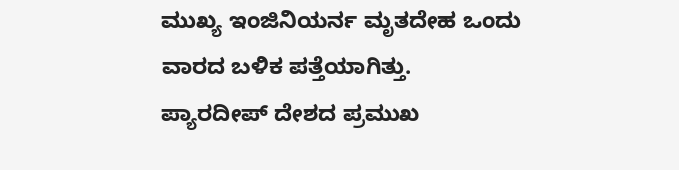ಮುಖ್ಯ ಇಂಜಿನಿಯರ್ನ ಮೃತದೇಹ ಒಂದು ವಾರದ ಬಳಿಕ ಪತ್ತೆಯಾಗಿತ್ತು.
ಪ್ಯಾರದೀಪ್ ದೇಶದ ಪ್ರಮುಖ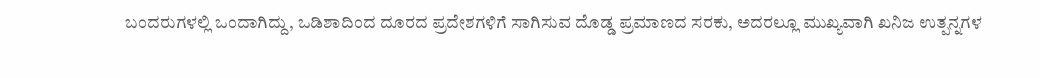ಬಂದರುಗಳಲ್ಲಿ ಒಂದಾಗಿದ್ದು, ಒಡಿಶಾದಿಂದ ದೂರದ ಪ್ರದೇಶಗಳಿಗೆ ಸಾಗಿಸುವ ದೊಡ್ಡ ಪ್ರಮಾಣದ ಸರಕು, ಅದರಲ್ಲೂ ಮುಖ್ಯವಾಗಿ ಖನಿಜ ಉತ್ಪನ್ನಗಳ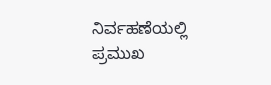ನಿರ್ವಹಣೆಯಲ್ಲಿ ಪ್ರಮುಖ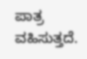ಪಾತ್ರ ವಹಿಸುತ್ತದೆ.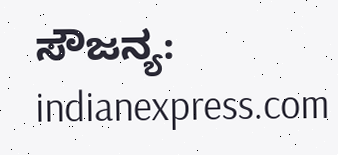ಸೌಜನ್ಯ: indianexpress.com